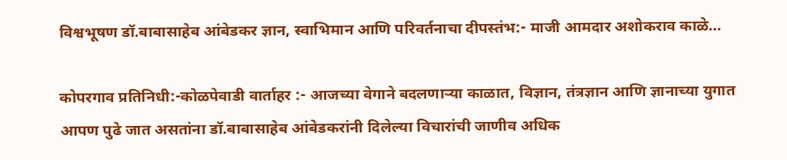विश्वभूषण डॉ.बाबासाहेब आंबेडकर ज्ञान, स्वाभिमान आणि परिवर्तनाचा दीपस्तंभ:- माजी आमदार अशोकराव काळे…

कोपरगाव प्रतिनिधी:-कोळपेवाडी वार्ताहर :- आजच्या वेगाने बदलणाऱ्या काळात, विज्ञान, तंत्रज्ञान आणि ज्ञानाच्या युगात आपण पुढे जात असतांना डॉ.बाबासाहेब आंबेडकरांनी दिलेल्या विचारांची जाणीव अधिक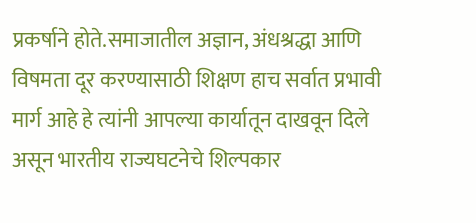प्रकर्षाने होते.समाजातील अज्ञान, अंधश्रद्धा आणि विषमता दूर करण्यासाठी शिक्षण हाच सर्वात प्रभावी मार्ग आहे हे त्यांनी आपल्या कार्यातून दाखवून दिले असून भारतीय राज्यघटनेचे शिल्पकार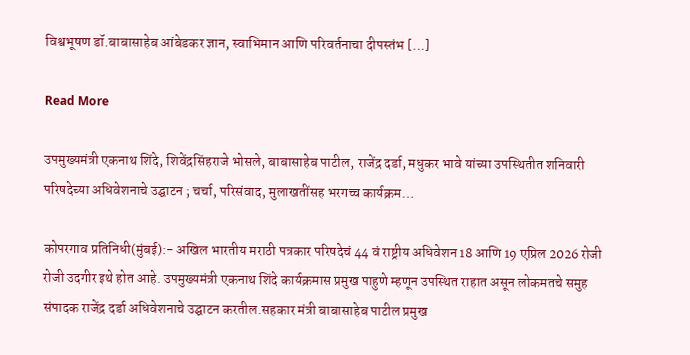विश्वभूषण डॉ.बाबासाहेब आंबेडकर ज्ञान, स्वाभिमान आणि परिवर्तनाचा दीपस्तंभ […]

Read More

उपमुख्यमंत्री एकनाथ शिंदे, शिवेंद्रसिंहराजे भोसले, बाबासाहेब पाटील, राजेंद्र दर्डा, मधुकर भावे यांच्या उपस्थितीत शनिवारी परिषदेच्या अधिवेशनाचे उद्घाटन ; चर्चा, परिसंवाद, मुलाखतींसह भरगच्च कार्यक्रम…

कोपरगाव प्रतिनिधी(मुंबई):- अखिल भारतीय मराठी पत्रकार परिषदेचं 44 वं राष्ट्रीय अधिवेशन 18 आणि 19 एप्रिल 2026 रोजी रोजी उदगीर इथे होत आहे. उपमुख्यमंत्री एकनाथ शिंदे कार्यक्रमास प्रमुख पाहुणे म्हणून उपस्थित राहात असून लोकमतचे समुह संपादक राजेंद्र दर्डा अधिवेशनाचे उद्घाटन करतील.सहकार मंत्री बाबासाहेब पाटील प्रमुख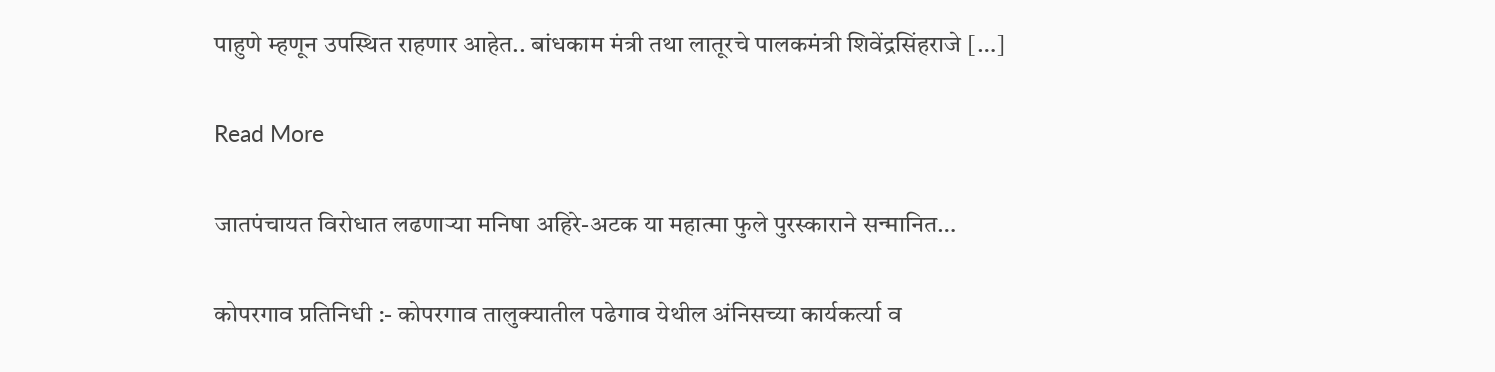पाहुणे म्हणून उपस्थित राहणार आहेत.. बांधकाम मंत्री तथा लातूरचे पालकमंत्री शिवेंद्रसिंहराजे […]

Read More

जातपंचायत विरोधात लढणाऱ्या मनिषा अहिरे-अटक या महात्मा फुले पुरस्काराने सन्मानित…

कोपरगाव प्रतिनिधी :- कोपरगाव तालुक्यातील पढेगाव येथील अंनिसच्या कार्यकर्त्या व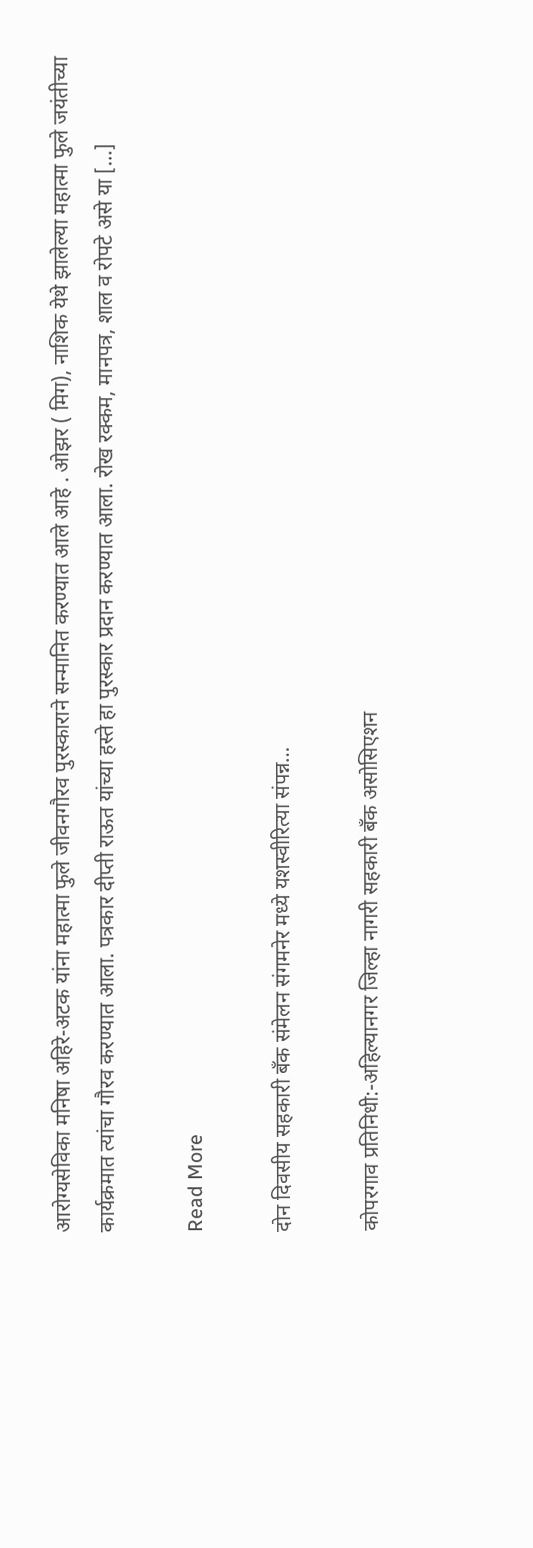आरोग्यसेविका मनिषा अहिरे-अटक यांना महात्मा फुले जीवनगौरव पुरस्काराने सन्मानित करण्यात आले आहे . ओझर ( मिग), नाशिक येथे झालेल्या महात्मा फुले जयंतीच्या कार्यक्रमात त्यांचा गौरव करण्यात आला. पत्रकार दीप्ती राऊत यांच्या हस्ते हा पुरस्कार प्रदान करण्यात आला. रोख रक्कम, मानपत्र, शाल व रोपटे असे या […]

Read More

दोन दिवसीय सहकारी बँक संमेलन संगमनेर मध्ये यशस्वीरित्या संपन्न…

कोपरगाव प्रतिनिधी:-अहिल्यानगर जिल्हा नागरी सहकारी बँक असोसिएशन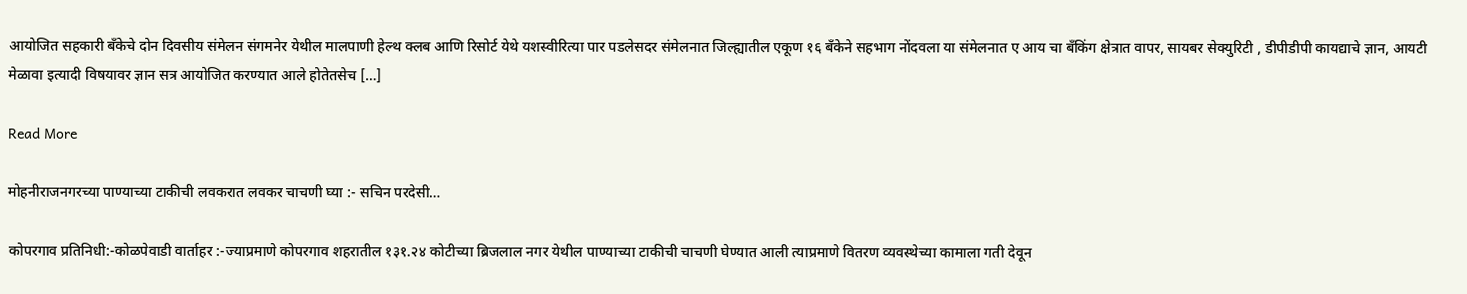आयोजित सहकारी बँकेचे दोन दिवसीय संमेलन संगमनेर येथील मालपाणी हेल्थ क्लब आणि रिसोर्ट येथे यशस्वीरित्या पार पडलेसदर संमेलनात जिल्ह्यातील एकूण १६ बँकेने सहभाग नोंदवला या संमेलनात ए आय चा बँकिंग क्षेत्रात वापर, सायबर सेक्युरिटी , डीपीडीपी कायद्याचे ज्ञान, आयटी मेळावा इत्यादी विषयावर ज्ञान सत्र आयोजित करण्यात आले होतेतसेच […]

Read More

मोहनीराजनगरच्या पाण्याच्या टाकीची लवकरात लवकर चाचणी घ्या :- सचिन परदेसी…

कोपरगाव प्रतिनिधी:-कोळपेवाडी वार्ताहर :-ज्याप्रमाणे कोपरगाव शहरातील १३१.२४ कोटीच्या ब्रिजलाल नगर येथील पाण्याच्या टाकीची चाचणी घेण्यात आली त्याप्रमाणे वितरण व्यवस्थेच्या कामाला गती देवून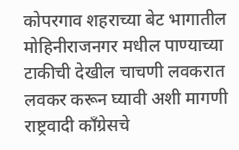कोपरगाव शहराच्या बेट भागातील मोहिनीराजनगर मधील पाण्याच्या टाकीची देखील चाचणी लवकरात लवकर करून घ्यावी अशी मागणी राष्ट्रवादी कॉंग्रेसचे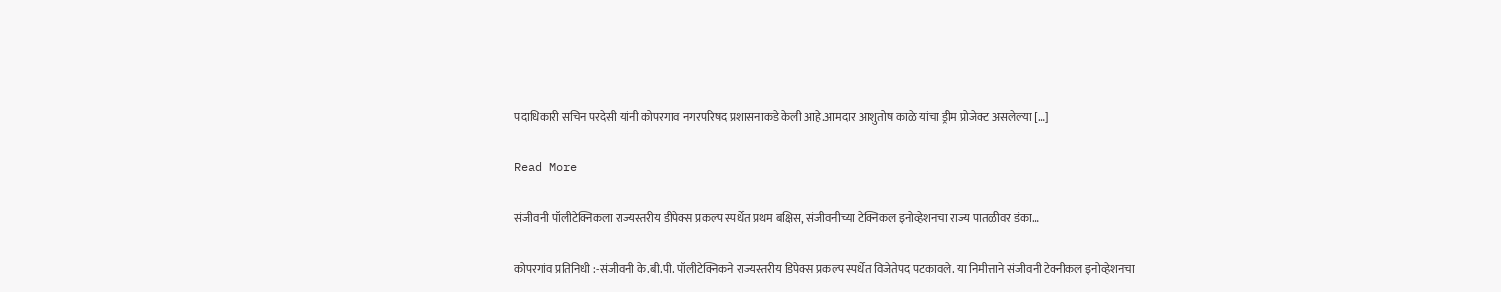पदाधिकारी सचिन परदेसी यांनी कोपरगाव नगरपरिषद प्रशासनाकडे केली आहे.आमदार आशुतोष काळे यांचा ड्रीम प्रोजेक्ट असलेल्या […]

Read More

संजीवनी पॉलीटेक्निकला राज्यस्तरीय डीपेक्स प्रकल्प स्पर्धेत प्रथम बक्षिस, संजीवनीच्या टेक्निकल इनोव्हेशनचा राज्य पातळीवर डंका…

कोपरगांव प्रतिनिधी :-संजीवनी के.बी.पी. पॉलीटेक्निकने राज्यस्तरीय डिपेक्स प्रकल्प स्पर्धेत विजेतेपद पटकावले. या निमीत्ताने संजीवनी टेक्नीकल इनोव्हेशनचा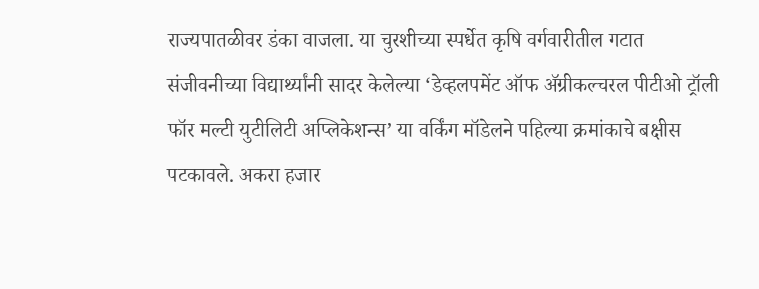राज्यपातळीवर डंका वाजला. या चुरशीच्या स्पर्धेत कृषि वर्गवारीतील गटात संजीवनीच्या विद्यार्थ्यांनी सादर केलेल्या ‘डेव्हलपमेंट ऑफ ॲग्रीकल्चरल पीटीओ ट्रॉली फॉर मल्टी युटीलिटी अप्लिकेशन्स’ या वर्किंग मॉडेलने पहिल्या क्रमांकाचे बक्षीस पटकावले. अकरा हजार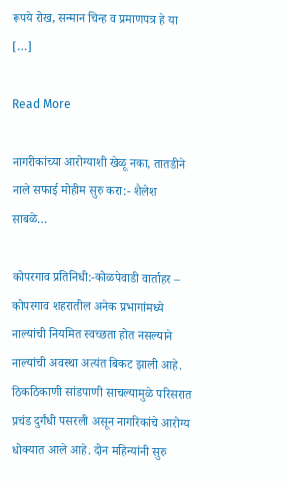रूपये रोख, सन्मान चिन्ह व प्रमाणपत्र हे या […]

Read More

नागरीकांच्या आरोग्याशी खेळू नका, तातडीने नाले सफाई मोहीम सुरु करा:- शैलेश साबळे…

कोपरगाव प्रतिनिधी:-कोळपेवाडी वार्ताहर – कोपरगाव शहरातील अनेक प्रभागांमध्ये नाल्यांची नियमित स्वच्छता होत नसल्याने नाल्यांची अवस्था अत्यंत बिकट झाली आहे. ठिकठिकाणी सांडपाणी साचल्यामुळे परिसरात प्रचंड दुर्गंधी पसरली असून नागरिकांचे आरोग्य धोक्यात आले आहे. दोन महिन्यांनी सुरु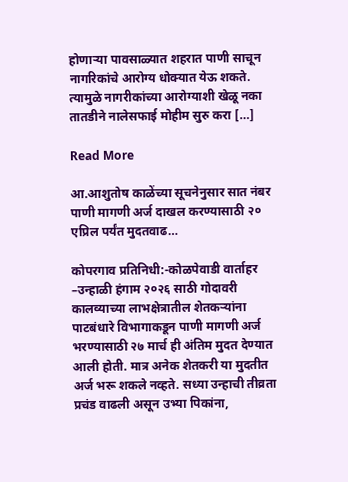होणाऱ्या पावसाळ्यात शहरात पाणी साचून नागरिकांचे आरोग्य धोक्यात येऊ शकते. त्यामुळे नागरीकांच्या आरोग्याशी खेळू नका तातडीने नालेसफाई मोहीम सुरु करा […]

Read More

आ.आशुतोष काळेंच्या सूचनेनुसार सात नंबर पाणी मागणी अर्ज दाखल करण्यासाठी २० एप्रिल पर्यंत मुदतवाढ…

कोपरगाव प्रतिनिधी:-कोळपेवाडी वार्ताहर –उन्हाळी हंगाम २०२६ साठी गोदावरी कालव्याच्या लाभक्षेत्रातील शेतकऱ्यांना पाटबंधारे विभागाकडून पाणी मागणी अर्ज भरण्यासाठी २७ मार्च ही अंतिम मुदत देण्यात आली होती. मात्र अनेक शेतकरी या मुदतीत अर्ज भरू शकले नव्हते. सध्या उन्हाची तीव्रता प्रचंड वाढली असून उभ्या पिकांना,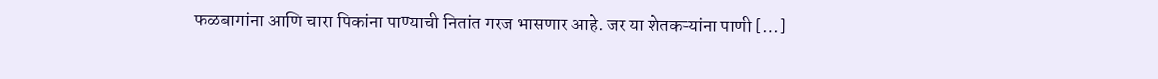फळबागांना आणि चारा पिकांना पाण्याची नितांत गरज भासणार आहे. जर या शेतकऱ्यांना पाणी […]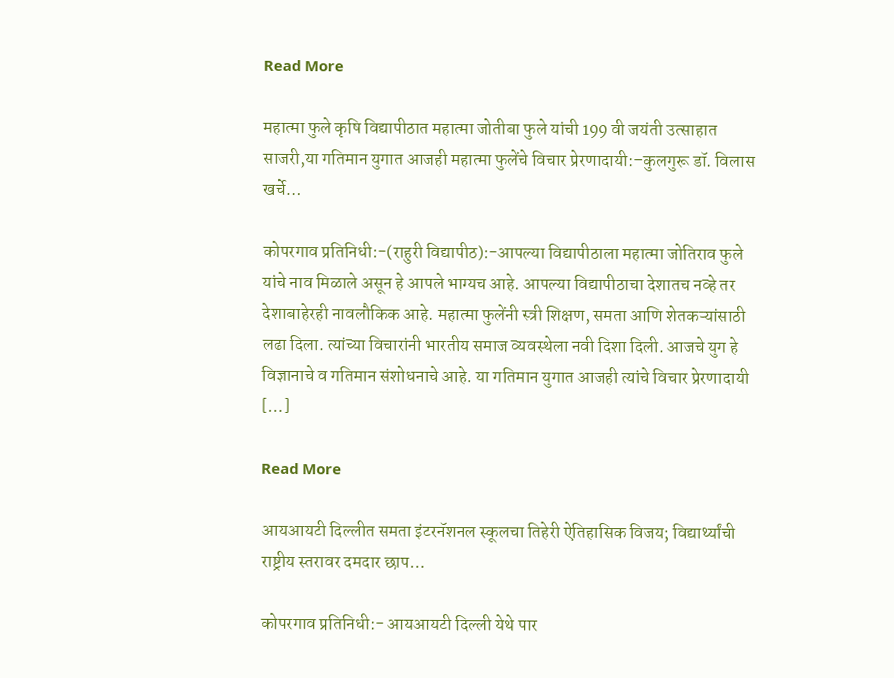Read More

महात्मा फुले कृषि विद्यापीठात महात्मा जोतीबा फुले यांची 199 वी जयंती उत्साहात साजरी,या गतिमान युगात आजही महात्मा फुलेंचे विचार प्रेरणादायी:–कुलगुरू डॉ. विलास खर्चे…

कोपरगाव प्रतिनिधी:-(राहुरी विद्यापीठ):-आपल्या विद्यापीठाला महात्मा जोतिराव फुले यांचे नाव मिळाले असून हे आपले भाग्यच आहे. आपल्या विद्यापीठाचा देशातच नव्हे तर देशाबाहेरही नावलौकिक आहे. महात्मा फुलेंनी स्त्री शिक्षण, समता आणि शेतकऱ्यांसाठी लढा दिला. त्यांच्या विचारांनी भारतीय समाज व्यवस्थेला नवी दिशा दिली. आजचे युग हे विज्ञानाचे व गतिमान संशोधनाचे आहे. या गतिमान युगात आजही त्यांचे विचार प्रेरणादायी […]

Read More

आयआयटी दिल्लीत समता इंटरनॅशनल स्कूलचा तिहेरी ऐतिहासिक विजय; विद्यार्थ्यांची राष्ट्रीय स्तरावर दमदार छाप…

कोपरगाव प्रतिनिधी:- आयआयटी दिल्ली येथे पार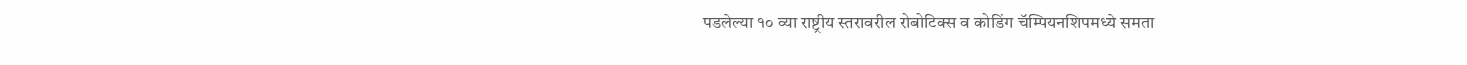पडलेल्या १० व्या राष्ट्रीय स्तरावरील रोबोटिक्स व कोडिंग चॅम्पियनशिपमध्ये समता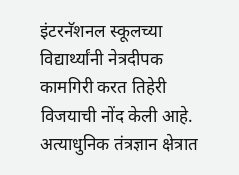इंटरनॅशनल स्कूलच्या विद्यार्थ्यांनी नेत्रदीपक कामगिरी करत तिहेरी विजयाची नोंद केली आहे. अत्याधुनिक तंत्रज्ञान क्षेत्रात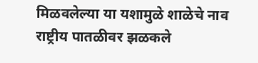मिळवलेल्या या यशामुळे शाळेचे नाव राष्ट्रीय पातळीवर झळकले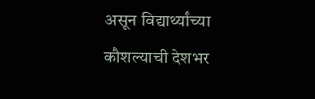असून विद्यार्थ्यांच्या कौशल्याची देशभर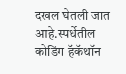दखल घेतली जात आहे.स्पर्धेतील कोडिंग हॅकॅथॉन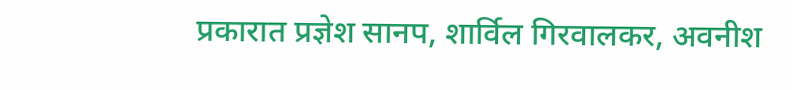प्रकारात प्रज्ञेश सानप, शार्विल गिरवालकर, अवनीश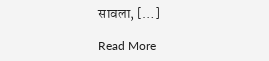सावला, […]

Read More